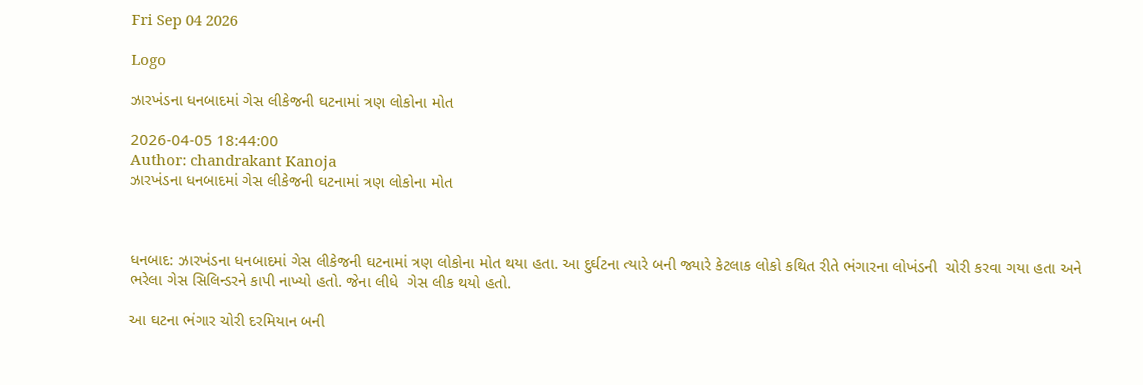Fri Sep 04 2026

Logo

ઝારખંડના ધનબાદમાં ગેસ લીકેજની ઘટનામાં ત્રણ લોકોના મોત

2026-04-05 18:44:00
Author: chandrakant Kanoja
ઝારખંડના ધનબાદમાં ગેસ લીકેજની ઘટનામાં ત્રણ લોકોના મોત



ધનબાદ: ઝારખંડના ધનબાદમાં ગેસ લીકેજની ઘટનામાં ત્રણ લોકોના મોત થયા હતા. આ દુર્ઘટના ત્યારે બની જ્યારે કેટલાક લોકો કથિત રીતે ભંગારના લોખંડની  ચોરી કરવા ગયા હતા અને ભરેલા ગેસ સિલિન્ડરને કાપી નાખ્યો હતો. જેના લીધે  ગેસ લીક થયો હતો.

આ ઘટના ભંગાર ચોરી દરમિયાન બની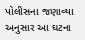પોલીસના જણાવ્યા અનુસાર આ ઘટના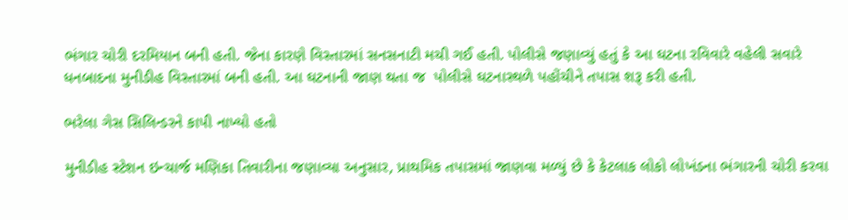ભંગાર ચોરી દરમિયાન બની હતી. જેના કારણે વિસ્તારમાં સનસનાટી મચી ગઈ હતી. પોલીસે જણાવ્યું હતું કે આ ઘટના રવિવારે વહેલી સવારે ધનબાદના મુનીડીહ વિસ્તારમાં બની હતી. આ ઘટનાની જાણ થતા જ  પોલીસે ઘટનાસ્થળે પહોંચીને તપાસ શરૂ કરી હતી.

ભરેલા ગેસ સિલિન્ડરને કાપી નાખ્યો હતો

મુનીડીહ સ્ટેશન ઇન્ચાર્જ મણિકા તિવારીના જણાવ્યા અનુસાર, પ્રાથમિક તપાસમાં જાણવા મળ્યું છે કે કેટલાક લોકો લોખંડના ભંગારની ચોરી કરવા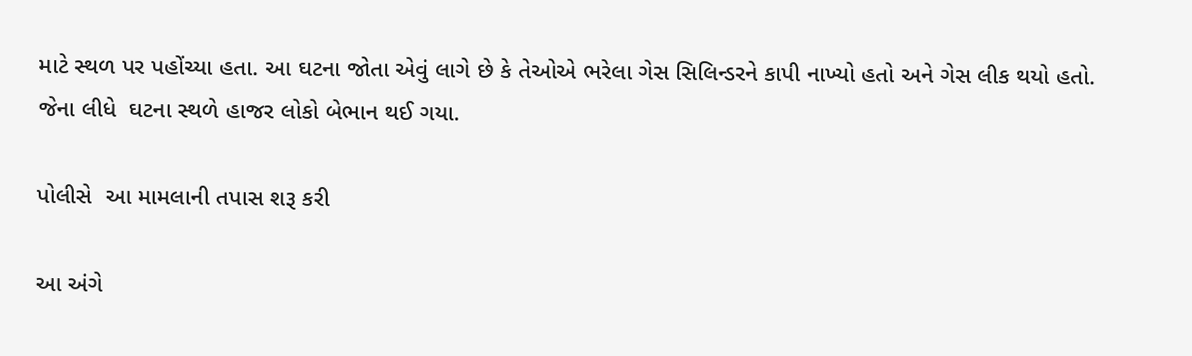માટે સ્થળ પર પહોંચ્યા હતા. આ ઘટના જોતા એવું લાગે છે કે તેઓએ ભરેલા ગેસ સિલિન્ડરને કાપી નાખ્યો હતો અને ગેસ લીક થયો હતો. જેના લીધે  ઘટના સ્થળે હાજર લોકો બેભાન થઈ ગયા.

પોલીસે  આ મામલાની તપાસ શરૂ કરી

આ અંગે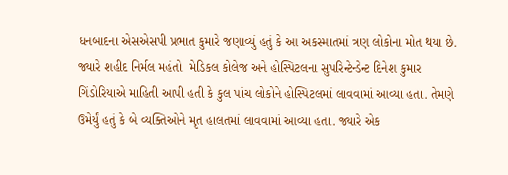ધનબાદના એસએસપી પ્રભાત કુમારે જણાવ્યું હતું કે આ અકસ્માતમાં ત્રણ લોકોના મોત થયા છે.  જ્યારે શહીદ નિર્મલ મહંતો  મેડિકલ કોલેજ અને હોસ્પિટલના સુપરિન્ટેન્ડેન્ટ દિનેશ કુમાર ગિંડોરિયાએ માહિતી આપી હતી કે કુલ પાંચ લોકોને હોસ્પિટલમાં લાવવામાં આવ્યા હતા. તેમણે ઉમેર્યું હતું કે બે વ્યક્તિઓને મૃત હાલતમાં લાવવામાં આવ્યા હતા. જ્યારે એક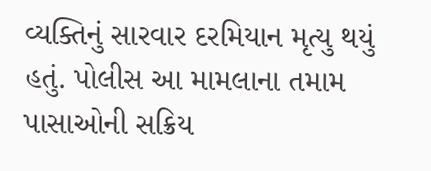વ્યક્તિનું સારવાર દરમિયાન મૃત્યુ થયું હતું. પોલીસ આ મામલાના તમામ પાસાઓની સક્રિય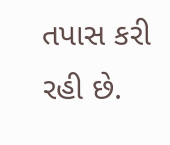તપાસ કરી રહી છે.